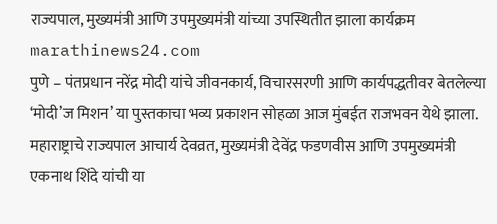राज्यपाल, मुख्यमंत्री आणि उपमुख्यमंत्री यांच्या उपस्थितीत झाला कार्यक्रम
marathinews24.com
पुणे – पंतप्रधान नरेंद्र मोदी यांचे जीवनकार्य, विचारसरणी आणि कार्यपद्धतीवर बेतलेल्या ‘मोदी’ज मिशन’ या पुस्तकाचा भव्य प्रकाशन सोहळा आज मुंबईत राजभवन येथे झाला. महाराष्ट्राचे राज्यपाल आचार्य देवव्रत, मुख्यमंत्री देवेंद्र फडणवीस आणि उपमुख्यमंत्री एकनाथ शिंदे यांची या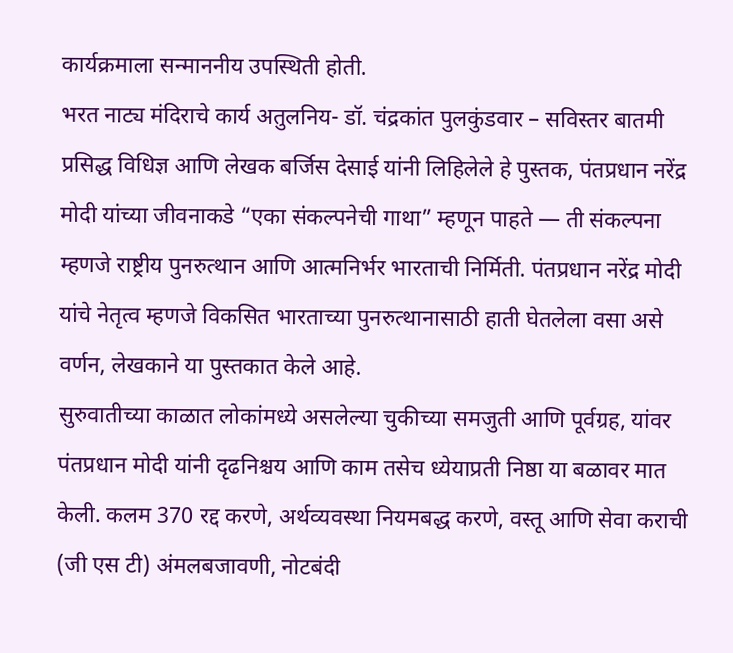कार्यक्रमाला सन्माननीय उपस्थिती होती.
भरत नाट्य मंदिराचे कार्य अतुलनिय- डॉ. चंद्रकांत पुलकुंडवार – सविस्तर बातमी
प्रसिद्ध विधिज्ञ आणि लेखक बर्जिस देसाई यांनी लिहिलेले हे पुस्तक, पंतप्रधान नरेंद्र मोदी यांच्या जीवनाकडे “एका संकल्पनेची गाथा” म्हणून पाहते — ती संकल्पना म्हणजे राष्ट्रीय पुनरुत्थान आणि आत्मनिर्भर भारताची निर्मिती. पंतप्रधान नरेंद्र मोदी यांचे नेतृत्व म्हणजे विकसित भारताच्या पुनरुत्थानासाठी हाती घेतलेला वसा असे वर्णन, लेखकाने या पुस्तकात केले आहे.
सुरुवातीच्या काळात लोकांमध्ये असलेल्या चुकीच्या समजुती आणि पूर्वग्रह, यांवर पंतप्रधान मोदी यांनी दृढनिश्चय आणि काम तसेच ध्येयाप्रती निष्ठा या बळावर मात केली. कलम 370 रद्द करणे, अर्थव्यवस्था नियमबद्ध करणे, वस्तू आणि सेवा कराची (जी एस टी) अंमलबजावणी, नोटबंदी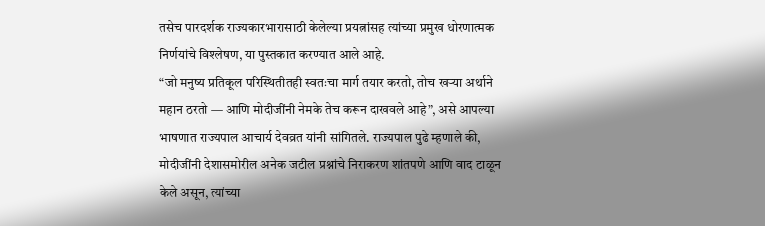तसेच पारदर्शक राज्यकारभारासाठी केलेल्या प्रयत्नांसह त्यांच्या प्रमुख धोरणात्मक निर्णयांचे विश्लेषण, या पुस्तकात करण्यात आले आहे.
“जो मनुष्य प्रतिकूल परिस्थितीतही स्वतःचा मार्ग तयार करतो, तोच खऱ्या अर्थाने महान ठरतो — आणि मोदीजींनी नेमके तेच करून दाखवले आहे”, असे आपल्या भाषणात राज्यपाल आचार्य देवव्रत यांनी सांगितले. राज्यपाल पुढे म्हणाले की, मोदीजींनी देशासमोरील अनेक जटील प्रश्नांचे निराकरण शांतपणे आणि वाद टाळून केले असून, त्यांच्या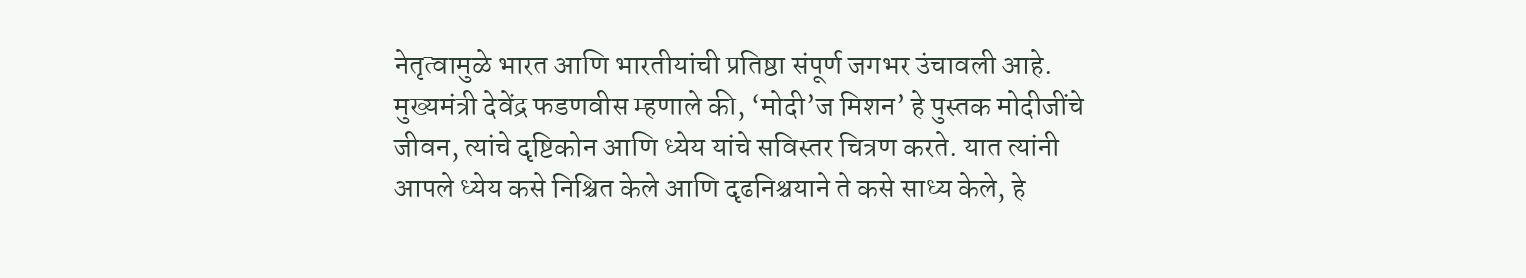नेतृत्वामुळे भारत आणि भारतीयांची प्रतिष्ठा संपूर्ण जगभर उंचावली आहे.
मुख्यमंत्री देवेंद्र फडणवीस म्हणाले की, ‘मोदी’ज मिशन’ हे पुस्तक मोदीजींचे जीवन, त्यांचे दृष्टिकोन आणि ध्येय यांचे सविस्तर चित्रण करते. यात त्यांनी आपले ध्येय कसे निश्चित केले आणि दृढनिश्चयाने ते कसे साध्य केले, हे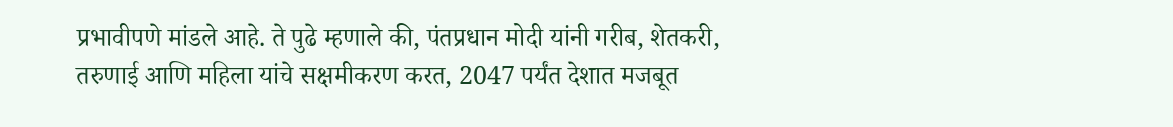प्रभावीपणे मांडले आहे. ते पुढे म्हणाले की, पंतप्रधान मोदी यांनी गरीब, शेतकरी, तरुणाई आणि महिला यांचे सक्षमीकरण करत, 2047 पर्यंत देशात मजबूत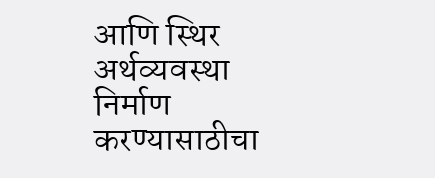आणि स्थिर अर्थव्यवस्था निर्माण करण्यासाठीचा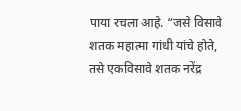पाया रचला आहे. “जसे विसावे शतक महात्मा गांधी यांचे होते, तसे एकविसावे शतक नरेंद्र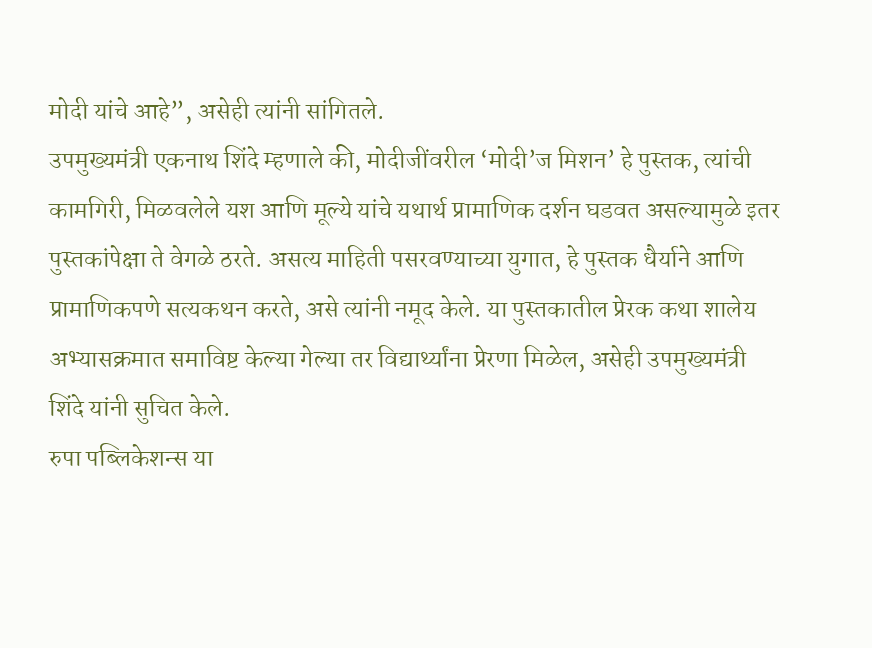मोदी यांचे आहे”, असेही त्यांनी सांगितले.
उपमुख्यमंत्री एकनाथ शिंदे म्हणाले की, मोदीजींवरील ‘मोदी’ज मिशन’ हे पुस्तक, त्यांची कामगिरी, मिळवलेले यश आणि मूल्ये यांचे यथार्थ प्रामाणिक दर्शन घडवत असल्यामुळे इतर पुस्तकांपेक्षा ते वेगळे ठरते. असत्य माहिती पसरवण्याच्या युगात, हे पुस्तक धैर्याने आणि प्रामाणिकपणे सत्यकथन करते, असे त्यांनी नमूद केले. या पुस्तकातील प्रेरक कथा शालेय अभ्यासक्रमात समाविष्ट केल्या गेल्या तर विद्यार्थ्यांना प्रेरणा मिळेल, असेही उपमुख्यमंत्री शिंदे यांनी सुचित केले.
रुपा पब्लिकेशन्स या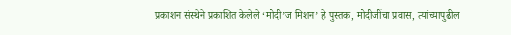प्रकाशन संस्थेने प्रकाशित केलेले ‘मोदी’ज मिशन’ हे पुस्तक, मोदीजींचा प्रवास, त्यांच्यापुढील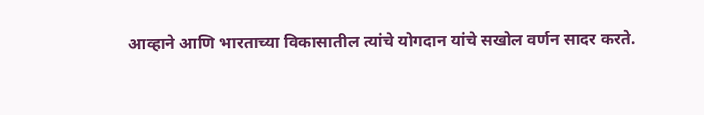आव्हाने आणि भारताच्या विकासातील त्यांचे योगदान यांचे सखोल वर्णन सादर करते.